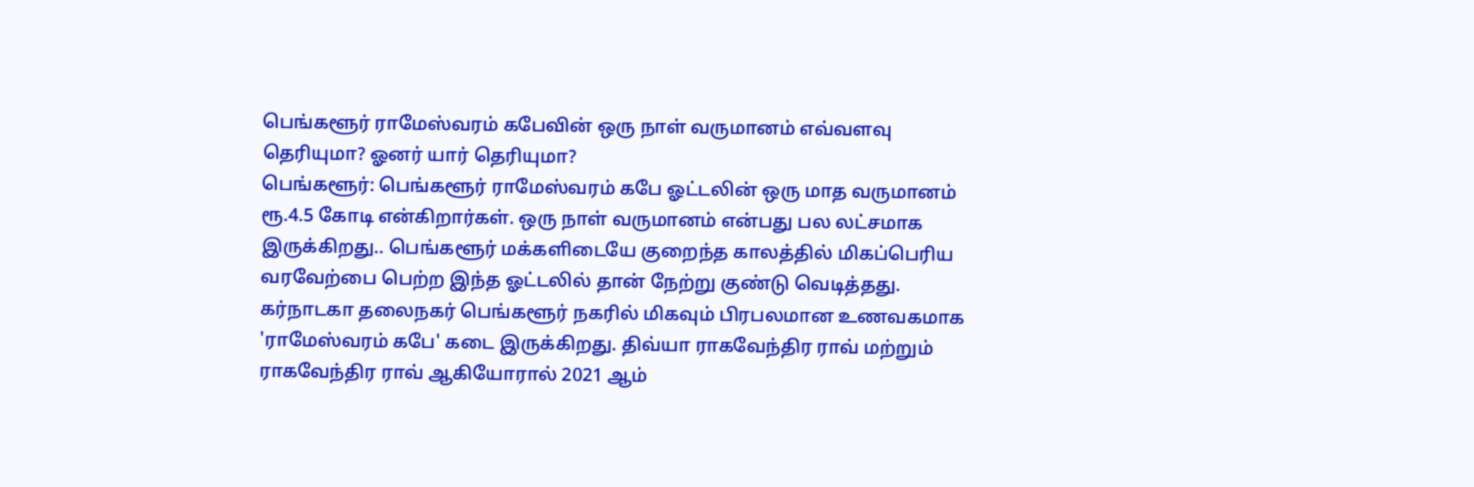பெங்களூர் ராமேஸ்வரம் கபேவின் ஒரு நாள் வருமானம் எவ்வளவு தெரியுமா? ஓனர் யார் தெரியுமா?
பெங்களூர்: பெங்களூர் ராமேஸ்வரம் கபே ஓட்டலின் ஒரு மாத வருமானம் ரூ.4.5 கோடி என்கிறார்கள். ஒரு நாள் வருமானம் என்பது பல லட்சமாக இருக்கிறது.. பெங்களூர் மக்களிடையே குறைந்த காலத்தில் மிகப்பெரிய வரவேற்பை பெற்ற இந்த ஓட்டலில் தான் நேற்று குண்டு வெடித்தது.
கர்நாடகா தலைநகர் பெங்களூர் நகரில் மிகவும் பிரபலமான உணவகமாக 'ராமேஸ்வரம் கபே' கடை இருக்கிறது. திவ்யா ராகவேந்திர ராவ் மற்றும் ராகவேந்திர ராவ் ஆகியோரால் 2021 ஆம்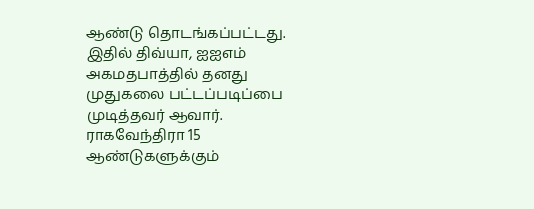ஆண்டு தொடங்கப்பட்டது. இதில் திவ்யா, ஐஐஎம் அகமதபாத்தில் தனது முதுகலை பட்டப்படிப்பை முடித்தவர் ஆவார். ராகவேந்திரா 15 ஆண்டுகளுக்கும்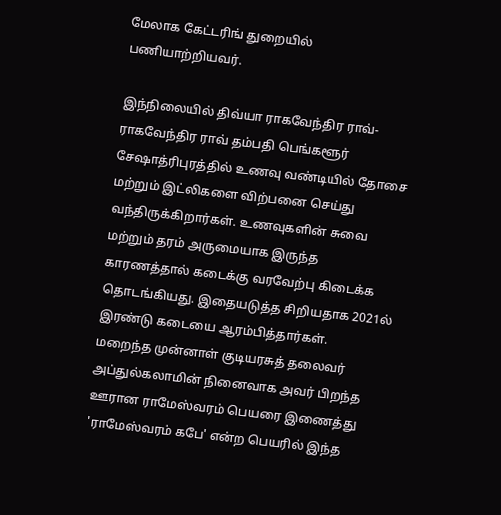மேலாக கேட்டரிங் துறையில் பணியாற்றியவர்.

இந்நிலையில் திவ்யா ராகவேந்திர ராவ்-ராகவேந்திர ராவ் தம்பதி பெங்களூர் சேஷாத்ரிபுரத்தில் உணவு வண்டியில் தோசை மற்றும் இட்லிகளை விற்பனை செய்து வந்திருக்கிறார்கள். உணவுகளின் சுவை மற்றும் தரம் அருமையாக இருந்த காரணத்தால் கடைக்கு வரவேற்பு கிடைக்க தொடங்கியது. இதையடுத்த சிறியதாக 2021ல் இரண்டு கடையை ஆரம்பித்தார்கள்.
மறைந்த முன்னாள் குடியரசுத் தலைவர் அப்துல்கலாமின் நினைவாக அவர் பிறந்த ஊரான ராமேஸ்வரம் பெயரை இணைத்து 'ராமேஸ்வரம் கபே' என்ற பெயரில் இந்த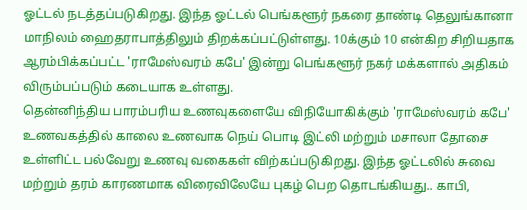ஓட்டல் நடத்தப்படுகிறது. இந்த ஓட்டல் பெங்களூர் நகரை தாண்டி தெலுங்கானா மாநிலம் ஹைதராபாத்திலும் திறக்கப்பட்டுள்ளது. 10க்கும் 10 என்கிற சிறியதாக ஆரம்பிக்கப்பட்ட 'ராமேஸ்வரம் கபே' இன்று பெங்களூர் நகர் மக்களால் அதிகம் விரும்பப்படும் கடையாக உள்ளது.
தென்னிந்திய பாரம்பரிய உணவுகளையே விநியோகிக்கும் 'ராமேஸ்வரம் கபே' உணவகத்தில் காலை உணவாக நெய் பொடி இட்லி மற்றும் மசாலா தோசை உள்ளிட்ட பல்வேறு உணவு வகைகள் விற்கப்படுகிறது. இந்த ஓட்டலில் சுவை மற்றும் தரம் காரணமாக விரைவிலேயே புகழ் பெற தொடங்கியது.. காபி,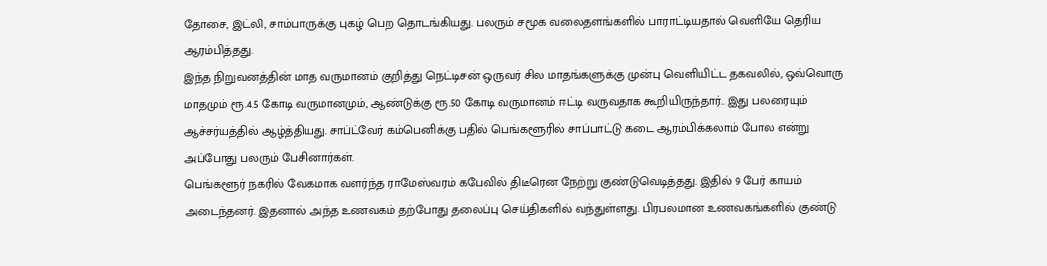தோசை, இட்லி, சாம்பாருக்கு புகழ் பெற தொடங்கியது. பலரும் சமூக வலைதளங்களில் பாராட்டியதால் வெளியே தெரிய ஆரம்பித்தது.
இந்த நிறுவனத்தின் மாத வருமானம் குறித்து நெட்டிசன் ஒருவர் சில மாதங்களுக்கு முன்பு வெளியிட்ட தகவலில், ஒவ்வொரு மாதமும் ரூ.4.5 கோடி வருமானமும், ஆண்டுக்கு ரூ.50 கோடி வருமானம் ஈட்டி வருவதாக கூறியிருந்தார்.. இது பலரையும் ஆச்சர்யத்தில் ஆழ்த்தியது. சாப்ட்வேர் கம்பெனிக்கு பதில் பெங்களூரில் சாப்பாட்டு கடை ஆரம்பிக்கலாம் போல என்று அப்போது பலரும் பேசினார்கள்.
பெங்களூர் நகரில் வேகமாக வளர்ந்த ராமேஸ்வரம் கபேவில் திடீரென நேற்று குண்டுவெடித்தது. இதில் 9 பேர் காயம் அடைந்தனர். இதனால் அந்த உணவகம் தற்போது தலைப்பு செய்திகளில் வந்துள்ளது. பிரபலமான உணவகங்களில் குண்டு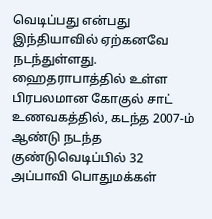வெடிப்பது என்பது இந்தியாவில் ஏற்கனவே நடந்துள்ளது.
ஹைதராபாத்தில் உள்ள பிரபலமான கோகுல் சாட் உணவகத்தில், கடந்த 2007-ம் ஆண்டு நடந்த குண்டுவெடிப்பில் 32 அப்பாவி பொதுமக்கள்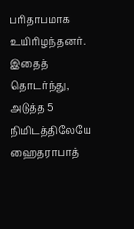பரிதாபமாக உயிரிழந்தனர். இதைத் தொடர்ந்து, அடுத்த 5 நிமிடத்திலேயே ஹைதராபாத்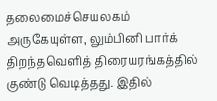தலைமைச்செயலகம் அருகேயுள்ள, லும்பினி பார்க் திறந்தவெளித் திரையரங்கத்தில் குண்டு வெடித்தது. இதில்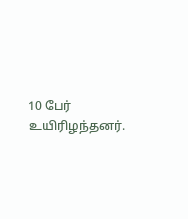10 பேர் உயிரிழந்தனர்.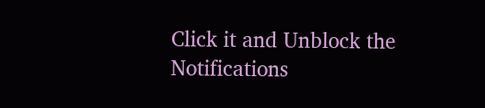Click it and Unblock the Notifications